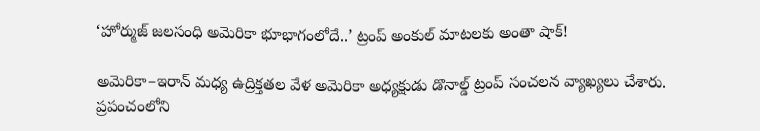‘హోర్ముజ్ జలసంధి అమెరికా భూభాగంలోదే..’ ట్రంప్ అంకుల్ మాటలకు అంతా షాక్‌!

అమెరికా–ఇరాన్ మధ్య ఉద్రిక్తతల వేళ అమెరికా అధ్యక్షుడు డొనాల్డ్ ట్రంప్ సంచలన వ్యాఖ్యలు చేశారు. ప్రపంచంలోని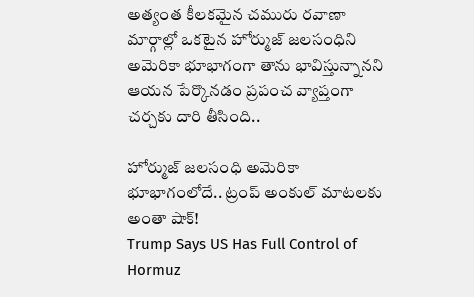అత్యంత కీలకమైన చమురు రవాణా మార్గాల్లో ఒకటైన హోర్ముజ్ జలసంధిని అమెరికా భూభాగంగా తాను భావిస్తున్నానని ఆయన పేర్కొనడం ప్రపంచ వ్యాప్తంగా చర్చకు దారి తీసింది..

హోర్ముజ్ జలసంధి అమెరికా భూభాగంలోదే.. ట్రంప్ అంకుల్ మాటలకు అంతా షాక్‌!
Trump Says US Has Full Control of Hormuz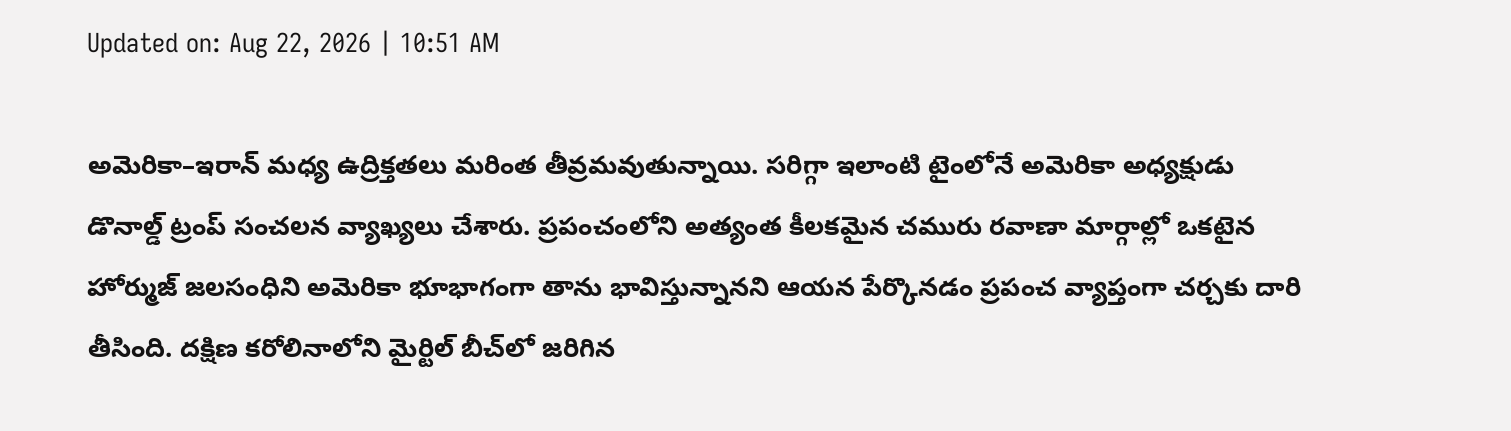Updated on: Aug 22, 2026 | 10:51 AM

అమెరికా–ఇరాన్ మధ్య ఉద్రిక్తతలు మరింత తీవ్రమవుతున్నాయి. సరిగ్గా ఇలాంటి టైంలోనే అమెరికా అధ్యక్షుడు డొనాల్డ్ ట్రంప్ సంచలన వ్యాఖ్యలు చేశారు. ప్రపంచంలోని అత్యంత కీలకమైన చమురు రవాణా మార్గాల్లో ఒకటైన హోర్ముజ్ జలసంధిని అమెరికా భూభాగంగా తాను భావిస్తున్నానని ఆయన పేర్కొనడం ప్రపంచ వ్యాప్తంగా చర్చకు దారి తీసింది. దక్షిణ కరోలినాలోని మైర్టిల్ బీచ్‌లో జరిగిన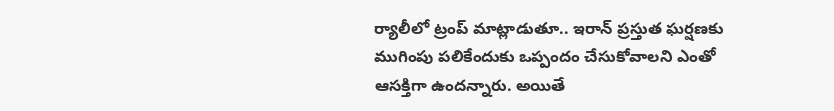ర్యాలీలో ట్రంప్ మాట్లాడుతూ.. ఇరాన్ ప్రస్తుత ఘర్షణకు ముగింపు పలికేందుకు ఒప్పందం చేసుకోవాలని ఎంతో ఆసక్తిగా ఉందన్నారు. అయితే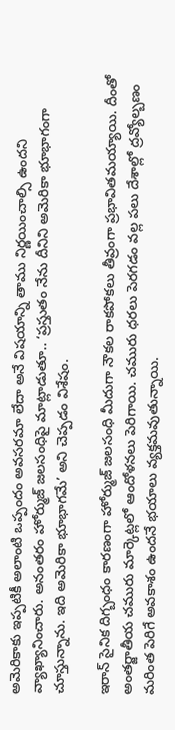అమెరికాకు ఇప్పటికీ అలాంటి ఒప్పందం అవసరమా లేదా అనే విషయాన్ని తాము నిర్ణయించాల్సి ఉందని వ్యాఖ్యానించారు. అనంతరం హోర్ముజ్ జలసంధిపై మాట్లాడుతూ.. ‘ప్రస్తుతం నేను దీనిని అమెరికా భూభాగంగా చూస్తున్నాను. ఇది అమెరికా భూభాగమే’ అని చెప్పడం విశేషం.

ఇరాన్ సైనిక దిగ్బంధం కారణంగా హోర్ముజ్ జలసంధి మీదుగా నౌకల రాకపోకలు తీవ్రంగా ప్రభావితమయ్యాయి. దీంతో అంతర్జాతీయ చమురు మార్కెట్లలో ఆందోళనలు పెరిగాయి. చమురు ధరలు పెరగడం వల్ల పలు దేశాల్లో ద్రవ్యోల్బణం మరింత పెరిగే అవకాశం ఉందనే భయాలు వ్యక్తమవుతున్నాయి.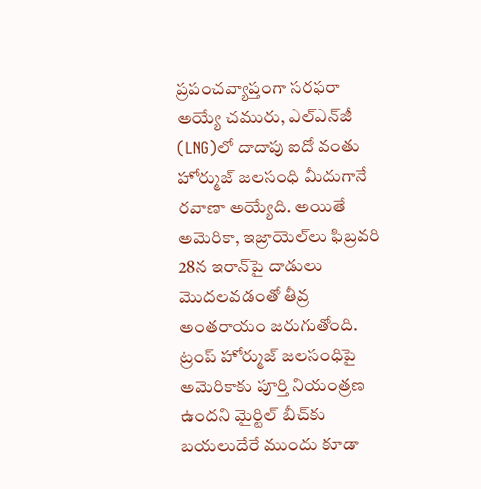ప్రపంచవ్యాప్తంగా సరఫరా అయ్యే చమురు, ఎల్‌ఎన్‌జీ (LNG)లో దాదాపు ఐదో వంతు హోర్ముజ్ జలసంధి మీదుగానే రవాణా అయ్యేది. అయితే అమెరికా, ఇజ్రాయెల్‌లు ఫిబ్రవరి 28న ఇరాన్‌పై దాడులు మొదలవడంతో తీవ్ర అంతరాయం జరుగుతోంది. ట్రంప్ హోర్ముజ్ జలసంధిపై అమెరికాకు పూర్తి నియంత్రణ ఉందని మైర్టిల్ బీచ్‌కు బయలుదేరే ముందు కూడా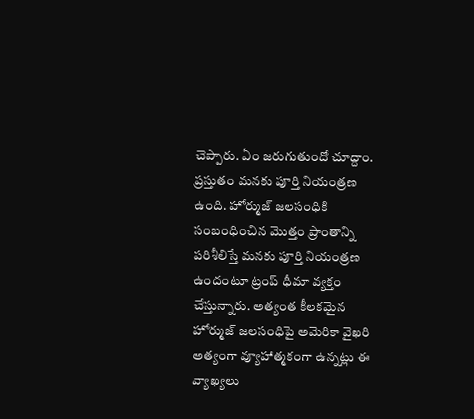చెప్పారు. ఏం జరుగుతుందో చూద్దాం. ప్రస్తుతం మనకు పూర్తి నియంత్రణ ఉంది. హోర్ముజ్ జలసంధికి సంబంధించిన మొత్తం ప్రాంతాన్ని పరిశీలిస్తే మనకు పూర్తి నియంత్రణ ఉందంటూ ట్రంప్ ధీమా వ్యక్తం చేస్తున్నారు. అత్యంత కీలకమైన హోర్ముజ్ జలసంధిపై అమెరికా వైఖరి అత్యంగా వ్యూహాత్మకంగా ఉన్నట్లు ఈ వ్యాఖ్యలు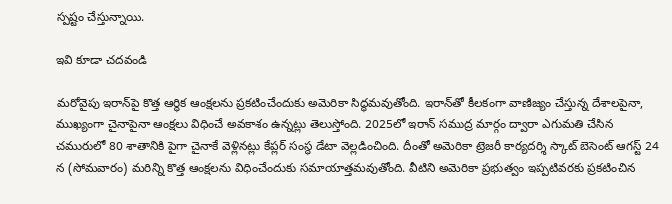స్పష్టం చేస్తున్నాయి.

ఇవి కూడా చదవండి

మరోవైపు ఇరాన్‌పై కొత్త ఆర్థిక ఆంక్షలను ప్రకటించేందుకు అమెరికా సిద్ధమవుతోంది. ఇరాన్‌తో కీలకంగా వాణిజ్యం చేస్తున్న దేశాలపైనా, ముఖ్యంగా చైనాపైనా ఆంక్షలు విధించే అవకాశం ఉన్నట్లు తెలుస్తోంది. 2025లో ఇరాన్ సముద్ర మార్గం ద్వారా ఎగుమతి చేసిన చమురులో 80 శాతానికి పైగా చైనాకే వెళ్లినట్లు కేప్లర్‌ సంస్థ డేటా వెల్లడించింది. దీంతో అమెరికా ట్రెజరీ కార్యదర్శి స్కాట్ బెసెంట్ ఆగస్ట్‌ 24 న (సోమవారం) మరిన్ని కొత్త ఆంక్షలను విధించేందుకు సమాయాత్తమవుతోంది. వీటిని అమెరికా ప్రభుత్వం ఇప్పటివరకు ప్రకటించిన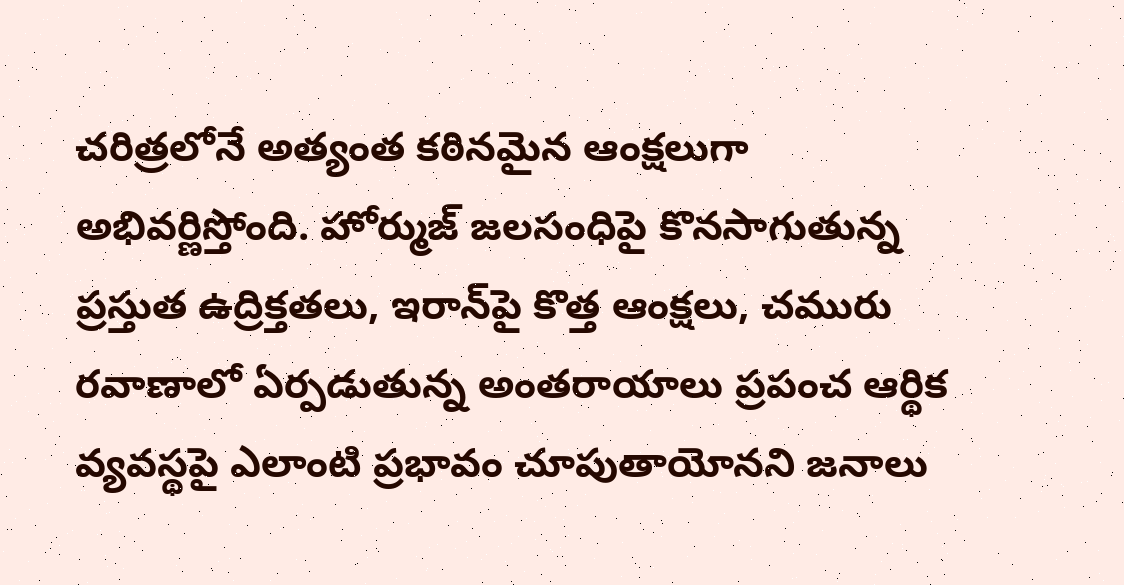చరిత్రలోనే అత్యంత కఠినమైన ఆంక్షలుగా అభివర్ణిస్తోంది. హోర్ముజ్ జలసంధిపై కొనసాగుతున్న ప్రస్తుత ఉద్రిక్తతలు, ఇరాన్‌పై కొత్త ఆంక్షలు, చమురు రవాణాలో ఏర్పడుతున్న అంతరాయాలు ప్రపంచ ఆర్థిక వ్యవస్థపై ఎలాంటి ప్రభావం చూపుతాయోనని జనాలు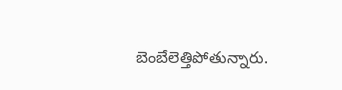బెంబేలెత్తిపోతున్నారు.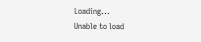Loading...
Unable to load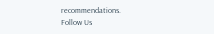recommendations.
Follow Us